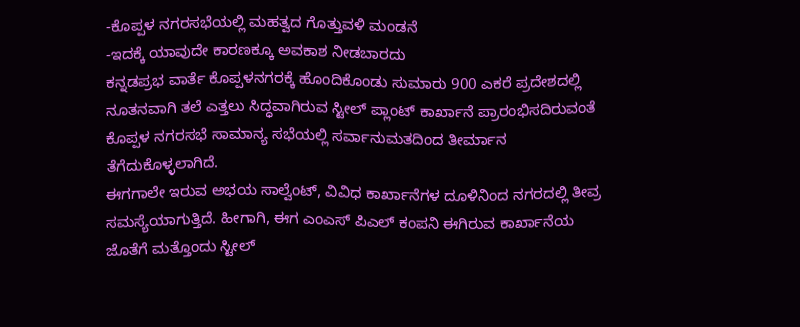-ಕೊಪ್ಪಳ ನಗರಸಭೆಯಲ್ಲಿ ಮಹತ್ವದ ಗೊತ್ತುವಳಿ ಮಂಡನೆ
-ಇದಕ್ಕೆ ಯಾವುದೇ ಕಾರಣಕ್ಕೂ ಅವಕಾಶ ನೀಡಬಾರದು
ಕನ್ನಡಪ್ರಭ ವಾರ್ತೆ ಕೊಪ್ಪಳನಗರಕ್ಕೆ ಹೊಂದಿಕೊಂಡು ಸುಮಾರು 900 ಎಕರೆ ಪ್ರದೇಶದಲ್ಲಿ ನೂತನವಾಗಿ ತಲೆ ಎತ್ತಲು ಸಿದ್ಧವಾಗಿರುವ ಸ್ಟೀಲ್ ಪ್ಲಾಂಟ್ ಕಾರ್ಖಾನೆ ಪ್ರಾರಂಭಿಸದಿರುವಂತೆ ಕೊಪ್ಪಳ ನಗರಸಭೆ ಸಾಮಾನ್ಯ ಸಭೆಯಲ್ಲಿ ಸರ್ವಾನುಮತದಿಂದ ತೀರ್ಮಾನ ತೆಗೆದುಕೊಳ್ಳಲಾಗಿದೆ.
ಈಗಗಾಲೇ ಇರುವ ಅಭಯ ಸಾಲ್ವೆಂಟ್, ವಿವಿಧ ಕಾರ್ಖಾನೆಗಳ ದೂಳಿನಿಂದ ನಗರದಲ್ಲಿ ತೀವ್ರ ಸಮಸ್ಯೆಯಾಗುತ್ತಿದೆ. ಹೀಗಾಗಿ, ಈಗ ಎಂಎಸ್ ಪಿಎಲ್ ಕಂಪನಿ ಈಗಿರುವ ಕಾರ್ಖಾನೆಯ ಜೊತೆಗೆ ಮತ್ತೊಂದು ಸ್ಟೀಲ್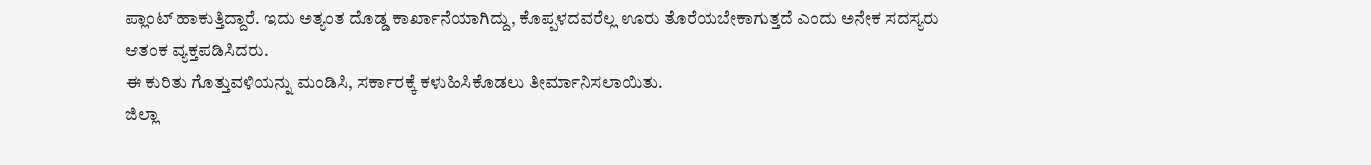ಪ್ಲಾಂಟ್ ಹಾಕುತ್ತಿದ್ದಾರೆ. ಇದು ಅತ್ಯಂತ ದೊಡ್ಡ ಕಾರ್ಖಾನೆಯಾಗಿದ್ದು, ಕೊಪ್ಪಳದವರೆಲ್ಲ ಊರು ತೊರೆಯಬೇಕಾಗುತ್ತದೆ ಎಂದು ಅನೇಕ ಸದಸ್ಯರು ಆತಂಕ ವ್ಯಕ್ತಪಡಿಸಿದರು.
ಈ ಕುರಿತು ಗೊತ್ತುವಳಿಯನ್ನು ಮಂಡಿಸಿ, ಸರ್ಕಾರಕ್ಕೆ ಕಳುಹಿಸಿಕೊಡಲು ತೀರ್ಮಾನಿಸಲಾಯಿತು.
ಜಿಲ್ಲಾ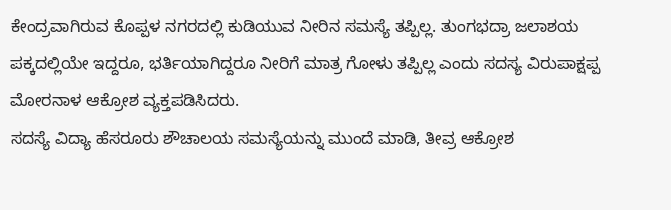ಕೇಂದ್ರವಾಗಿರುವ ಕೊಪ್ಪಳ ನಗರದಲ್ಲಿ ಕುಡಿಯುವ ನೀರಿನ ಸಮಸ್ಯೆ ತಪ್ಪಿಲ್ಲ. ತುಂಗಭದ್ರಾ ಜಲಾಶಯ ಪಕ್ಕದಲ್ಲಿಯೇ ಇದ್ದರೂ, ಭರ್ತಿಯಾಗಿದ್ದರೂ ನೀರಿಗೆ ಮಾತ್ರ ಗೋಳು ತಪ್ಪಿಲ್ಲ ಎಂದು ಸದಸ್ಯ ವಿರುಪಾಕ್ಷಪ್ಪ ಮೋರನಾಳ ಆಕ್ರೋಶ ವ್ಯಕ್ತಪಡಿಸಿದರು.
ಸದಸ್ಯೆ ವಿದ್ಯಾ ಹೆಸರೂರು ಶೌಚಾಲಯ ಸಮಸ್ಯೆಯನ್ನು ಮುಂದೆ ಮಾಡಿ, ತೀವ್ರ ಆಕ್ರೋಶ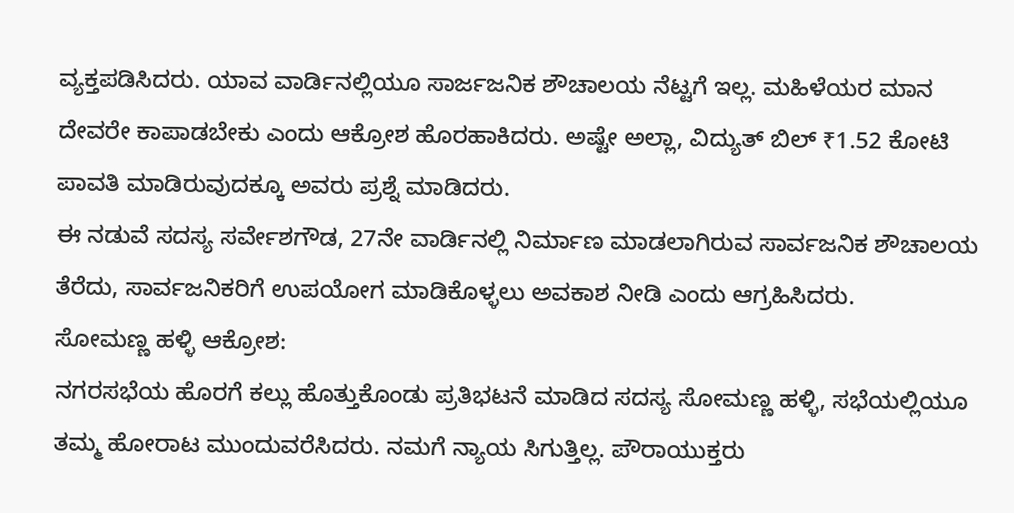ವ್ಯಕ್ತಪಡಿಸಿದರು. ಯಾವ ವಾರ್ಡಿನಲ್ಲಿಯೂ ಸಾರ್ಜಜನಿಕ ಶೌಚಾಲಯ ನೆಟ್ಟಗೆ ಇಲ್ಲ. ಮಹಿಳೆಯರ ಮಾನ ದೇವರೇ ಕಾಪಾಡಬೇಕು ಎಂದು ಆಕ್ರೋಶ ಹೊರಹಾಕಿದರು. ಅಷ್ಟೇ ಅಲ್ಲಾ, ವಿದ್ಯುತ್ ಬಿಲ್ ₹1.52 ಕೋಟಿ ಪಾವತಿ ಮಾಡಿರುವುದಕ್ಕೂ ಅವರು ಪ್ರಶ್ನೆ ಮಾಡಿದರು.
ಈ ನಡುವೆ ಸದಸ್ಯ ಸರ್ವೇಶಗೌಡ, 27ನೇ ವಾರ್ಡಿನಲ್ಲಿ ನಿರ್ಮಾಣ ಮಾಡಲಾಗಿರುವ ಸಾರ್ವಜನಿಕ ಶೌಚಾಲಯ ತೆರೆದು, ಸಾರ್ವಜನಿಕರಿಗೆ ಉಪಯೋಗ ಮಾಡಿಕೊಳ್ಳಲು ಅವಕಾಶ ನೀಡಿ ಎಂದು ಆಗ್ರಹಿಸಿದರು.
ಸೋಮಣ್ಣ ಹಳ್ಳಿ ಆಕ್ರೋಶ:
ನಗರಸಭೆಯ ಹೊರಗೆ ಕಲ್ಲು ಹೊತ್ತುಕೊಂಡು ಪ್ರತಿಭಟನೆ ಮಾಡಿದ ಸದಸ್ಯ ಸೋಮಣ್ಣ ಹಳ್ಳಿ, ಸಭೆಯಲ್ಲಿಯೂ ತಮ್ಮ ಹೋರಾಟ ಮುಂದುವರೆಸಿದರು. ನಮಗೆ ನ್ಯಾಯ ಸಿಗುತ್ತಿಲ್ಲ. ಪೌರಾಯುಕ್ತರು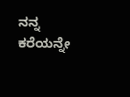ನನ್ನ ಕರೆಯನ್ನೇ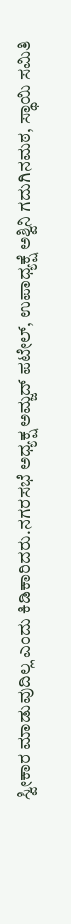ಸ್ವೀಕಾರ ಮಾಡುವುದಿಲ್ಲ ಎಂದು ಕಿಡಿಕಾರಿದರು.ನಗರಸಭೆ ಅಧ್ಯಕ್ಷ ಅಮ್ಜದ್ ಪಟೇಲ್, ಉಪಾಧ್ಯಕ್ಷೆ ಅಶ್ವಿನಿ ಗದುಗಿನಮಠ, ಸ್ಥಾಯಿ ಸಮಿತಿ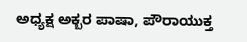ಅಧ್ಯಕ್ಷ ಅಕ್ಬರ ಪಾಷಾ, ಪೌರಾಯುಕ್ತ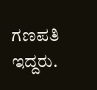ಗಣಪತಿ ಇದ್ದರು.